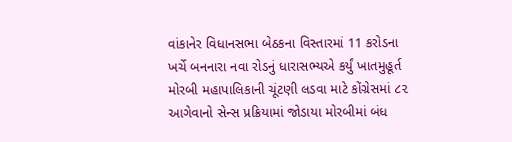વાંકાનેર વિધાનસભા બેઠકના વિસ્તારમાં 11 કરોડના ખર્ચે બનનારા નવા રોડનું ધારાસભ્યએ કર્યું ખાતમુહૂર્ત મોરબી મહાપાલિકાની ચૂંટણી લડવા માટે કોંગ્રેસમાં ૮૨ આગેવાનો સેન્સ પ્રક્રિયામાં જોડાયા મોરબીમાં બંધ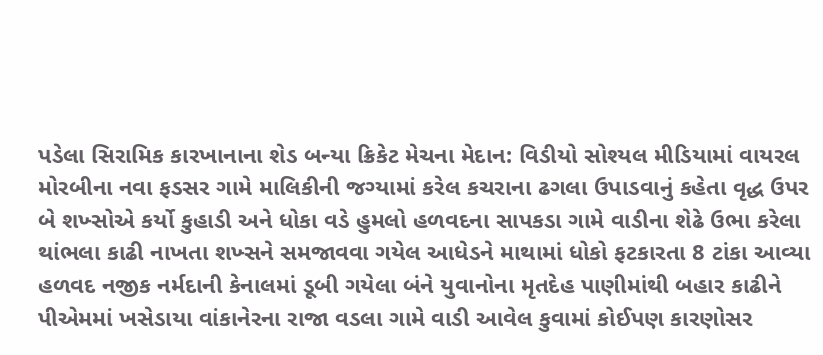પડેલા સિરામિક કારખાનાના શેડ બન્યા ક્રિકેટ મેચના મેદાન: વિડીયો સોશ્યલ મીડિયામાં વાયરલ મોરબીના નવા ફડસર ગામે માલિકીની જગ્યામાં કરેલ કચરાના ઢગલા ઉપાડવાનું કહેતા વૃદ્ધ ઉપર બે શખ્સોએ કર્યો કુહાડી અને ધોકા વડે હુમલો હળવદના સાપકડા ગામે વાડીના શેઢે ઉભા કરેલા થાંભલા કાઢી નાખતા શખ્સને સમજાવવા ગયેલ આધેડને માથામાં ધોકો ફટકારતા 8 ટાંકા આવ્યા હળવદ નજીક નર્મદાની કેનાલમાં ડૂબી ગયેલા બંને યુવાનોના મૃતદેહ પાણીમાંથી બહાર કાઢીને પીએમમાં ખસેડાયા વાંકાનેરના રાજા વડલા ગામે વાડી આવેલ કુવામાં કોઈપણ કારણોસર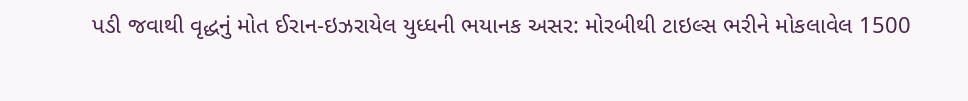પડી જવાથી વૃદ્ધનું મોત ઈરાન-ઇઝરાયેલ યુધ્ધની ભયાનક અસર: મોરબીથી ટાઇલ્સ ભરીને મોકલાવેલ 1500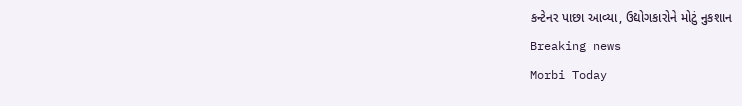કન્ટેનર પાછા આવ્યા, ઉદ્યોગકારોને મોટું નુકશાન
Breaking news
Morbi Today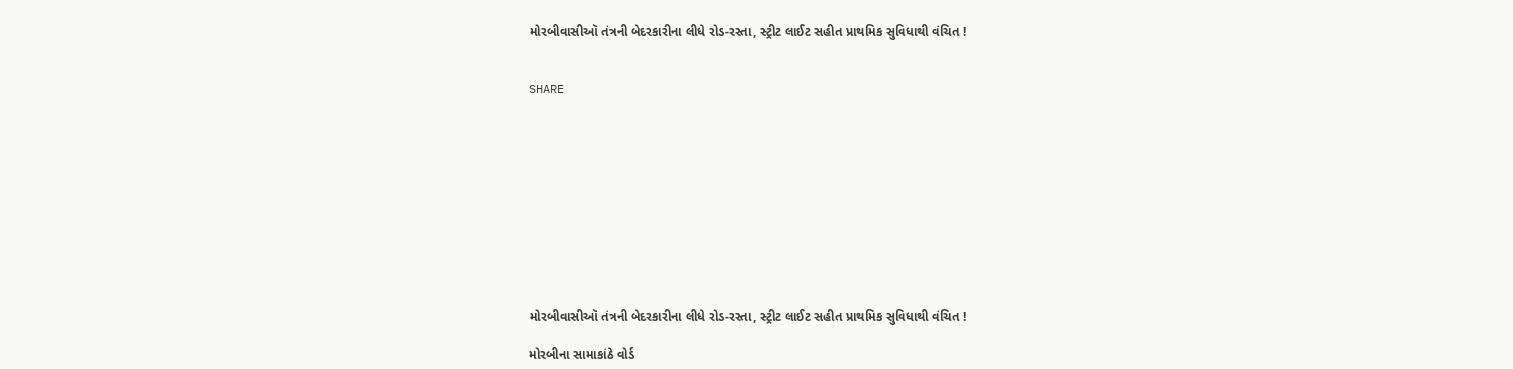મોરબીવાસીઑ તંત્રની બેદરકારીના લીધે રોડ-રસ્તા, સ્ટ્રીટ લાઈટ સહીત પ્રાથમિક સુવિધાથી વંચિત !


SHARE











મોરબીવાસીઑ તંત્રની બેદરકારીના લીધે રોડ-રસ્તા, સ્ટ્રીટ લાઈટ સહીત પ્રાથમિક સુવિધાથી વંચિત !

મોરબીના સામાકાંઠે વોર્ડ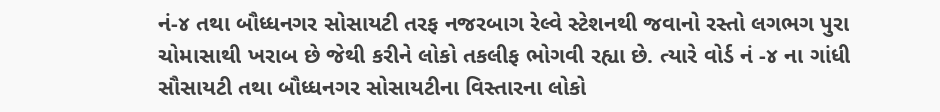નં-૪ તથા બૌધ્ધનગર સોસાયટી તરફ નજરબાગ રેલ્વે સ્ટેશનથી જવાનો રસ્તો લગભગ પુરા ચોમાસાથી ખરાબ છે જેથી કરીને લોકો તકલીફ ભોગવી રહ્યા છે. ત્યારે વોર્ડ નં -૪ ના ગાંધી સૌસાયટી તથા બૌધ્ધનગર સોસાયટીના વિસ્તારના લોકો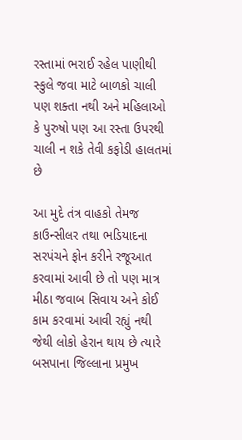રસ્તામાં ભરાઈ રહેલ પાણીથી સ્કુલે જવા માટે બાળકો ચાલી પણ શક્તા નથી અને મહિલાઓ કે પુરુષો પણ આ રસ્તા ઉપરથી ચાલી ન શકે તેવી કફોડી હાલતમાં છે

આ મુદે તંત્ર વાહકો તેમજ કાઉન્સીલર તથા ભડિયાદના સરપંચને ફોન કરીને રજૂઆત કરવામાં આવી છે તો પણ માત્ર મીઠા જવાબ સિવાય અને કોઈ કામ કરવામાં આવી રહ્યું નથી જેથી લોકો હેરાન થાય છે ત્યારે બસપાના જિલ્લાના પ્રમુખ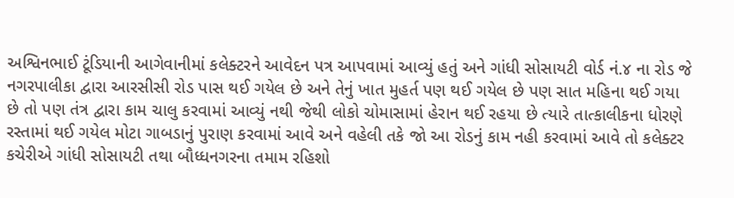અશ્વિનભાઈ ટૂંડિયાની આગેવાનીમાં કલેક્ટરને આવેદન પત્ર આપવામાં આવ્યું હતું અને ગાંધી સોસાયટી વોર્ડ નં.૪ ના રોડ જે નગરપાલીકા દ્વારા આરસીસી રોડ પાસ થઈ ગયેલ છે અને તેનું ખાત મુહર્ત પણ થઈ ગયેલ છે પણ સાત મહિના થઈ ગયા છે તો પણ તંત્ર દ્વારા કામ ચાલુ કરવામાં આવ્યું નથી જેથી લોકો ચોમાસામાં હેરાન થઈ રહયા છે ત્યારે તાત્કાલીકના ધોરણે રસ્તામાં થઈ ગયેલ મોટા ગાબડાનું પુરાણ કરવામાં આવે અને વહેલી તકે જો આ રોડનું કામ નહી કરવામાં આવે તો કલેક્ટર કચેરીએ ગાંધી સોસાયટી તથા બૌધ્ધનગરના તમામ રહિશો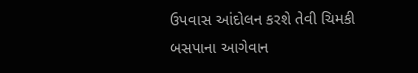ઉપવાસ આંદોલન કરશે તેવી ચિમકી બસપાના આગેવાન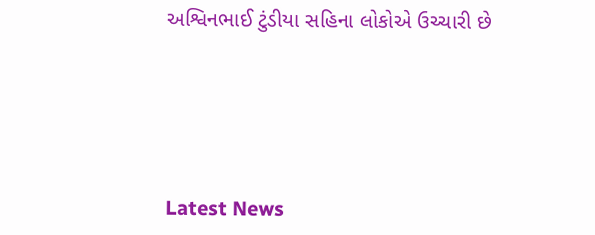અશ્વિનભાઈ ટુંડીયા સહિના લોકોએ ઉચ્ચારી છે






Latest News